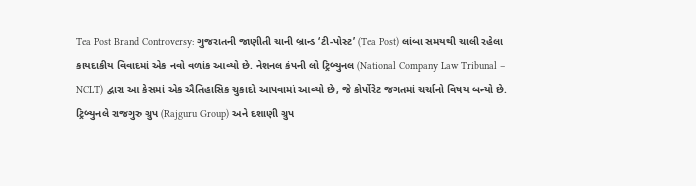Tea Post Brand Controversy: ગુજરાતની જાણીતી ચાની બ્રાન્ડ ‘ટી-પોસ્ટ’ (Tea Post) લાંબા સમયથી ચાલી રહેલા કાયદાકીય વિવાદમાં એક નવો વળાંક આવ્યો છે. નેશનલ કંપની લો ટ્રિબ્યુનલ (National Company Law Tribunal – NCLT) દ્વારા આ કેસમાં એક ઐતિહાસિક ચુકાદો આપવામાં આવ્યો છે, જે કોર્પોરેટ જગતમાં ચર્ચાનો વિષય બન્યો છે. ટ્રિબ્યુનલે રાજગુરુ ગ્રુપ (Rajguru Group) અને દશાણી ગ્રુપ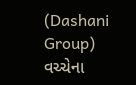(Dashani Group) વચ્ચેના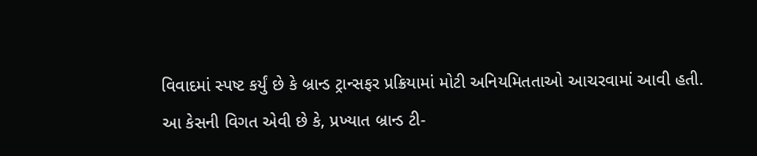વિવાદમાં સ્પષ્ટ કર્યું છે કે બ્રાન્ડ ટ્રાન્સફર પ્રક્રિયામાં મોટી અનિયમિતતાઓ આચરવામાં આવી હતી.
આ કેસની વિગત એવી છે કે, પ્રખ્યાત બ્રાન્ડ ટી-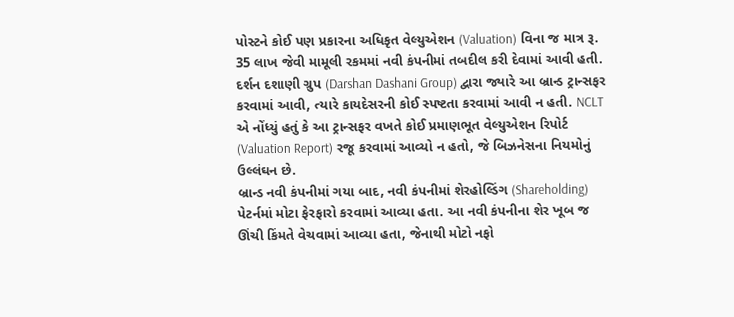પોસ્ટને કોઈ પણ પ્રકારના અધિકૃત વેલ્યુએશન (Valuation) વિના જ માત્ર રૂ. 35 લાખ જેવી મામૂલી રકમમાં નવી કંપનીમાં તબદીલ કરી દેવામાં આવી હતી. દર્શન દશાણી ગ્રુપ (Darshan Dashani Group) દ્વારા જ્યારે આ બ્રાન્ડ ટ્રાન્સફર કરવામાં આવી, ત્યારે કાયદેસરની કોઈ સ્પષ્ટતા કરવામાં આવી ન હતી. NCLT એ નોંધ્યું હતું કે આ ટ્રાન્સફર વખતે કોઈ પ્રમાણભૂત વેલ્યુએશન રિપોર્ટ (Valuation Report) રજૂ કરવામાં આવ્યો ન હતો, જે બિઝનેસના નિયમોનું ઉલ્લંઘન છે.
બ્રાન્ડ નવી કંપનીમાં ગયા બાદ, નવી કંપનીમાં શેરહોલ્ડિંગ (Shareholding) પેટર્નમાં મોટા ફેરફારો કરવામાં આવ્યા હતા. આ નવી કંપનીના શેર ખૂબ જ ઊંચી કિંમતે વેચવામાં આવ્યા હતા, જેનાથી મોટો નફો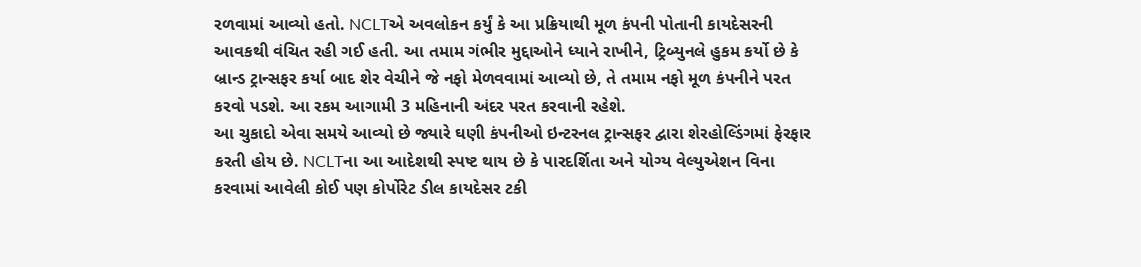રળવામાં આવ્યો હતો. NCLTએ અવલોકન કર્યું કે આ પ્રક્રિયાથી મૂળ કંપની પોતાની કાયદેસરની આવકથી વંચિત રહી ગઈ હતી. આ તમામ ગંભીર મુદ્દાઓને ધ્યાને રાખીને, ટ્રિબ્યુનલે હુકમ કર્યો છે કે બ્રાન્ડ ટ્રાન્સફર કર્યા બાદ શેર વેચીને જે નફો મેળવવામાં આવ્યો છે, તે તમામ નફો મૂળ કંપનીને પરત કરવો પડશે. આ રકમ આગામી 3 મહિનાની અંદર પરત કરવાની રહેશે.
આ ચુકાદો એવા સમયે આવ્યો છે જ્યારે ઘણી કંપનીઓ ઇન્ટરનલ ટ્રાન્સફર દ્વારા શેરહોલ્ડિંગમાં ફેરફાર કરતી હોય છે. NCLTના આ આદેશથી સ્પષ્ટ થાય છે કે પારદર્શિતા અને યોગ્ય વેલ્યુએશન વિના કરવામાં આવેલી કોઈ પણ કોર્પોરેટ ડીલ કાયદેસર ટકી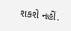શકશે નહીં.